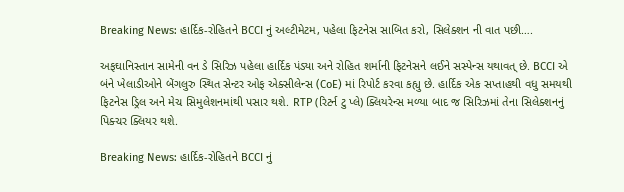Breaking News: હાર્દિક-રોહિતને BCCI નું અલ્ટીમેટમ, પહેલા ફિટનેસ સાબિત કરો, સિલેક્શન ની વાત પછી….

અફઘાનિસ્તાન સામેની વન ડે સિરિઝ પહેલા હાર્દિક પંડ્યા અને રોહિત શર્માની ફિટનેસને લઈને સસ્પેન્સ યથાવત્ છે. BCCI એ બંને ખેલાડીઓને બેંગલુરુ સ્થિત સેન્ટર ઓફ એક્સીલેન્સ (CoE) માં રિપોર્ટ કરવા કહ્યુ છે. હાર્દિક એક સપ્તાહથી વધુ સમયથી ફિટનેસ ડ્રિલ અને મેચ સિમુલેશનમાંથી પસાર થશે. RTP (રિટર્ન ટુ પ્લે) ક્લિયરેન્સ મળ્યા બાદ જ સિરિઝમાં તેના સિલેક્શનનું પિક્ચર ક્લિયર થશે.

Breaking News: હાર્દિક-રોહિતને BCCI નું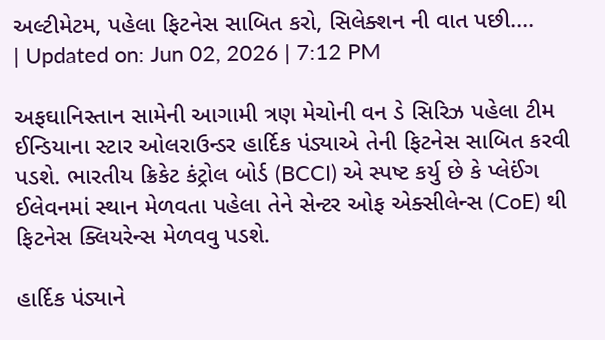અલ્ટીમેટમ, પહેલા ફિટનેસ સાબિત કરો, સિલેક્શન ની વાત પછી....
| Updated on: Jun 02, 2026 | 7:12 PM

અફઘાનિસ્તાન સામેની આગામી ત્રણ મેચોની વન ડે સિરિઝ પહેલા ટીમ ઈન્ડિયાના સ્ટાર ઓલરાઉન્ડર હાર્દિક પંડ્યાએ તેની ફિટનેસ સાબિત કરવી પડશે. ભારતીય ક્રિકેટ કંટ્રોલ બોર્ડ (BCCI) એ સ્પષ્ટ કર્યુ છે કે પ્લેઈંગ ઈલેવનમાં સ્થાન મેળવતા પહેલા તેને સેન્ટર ઓફ એક્સીલેન્સ (CoE) થી ફિટનેસ ક્લિયરેન્સ મેળવવુ પડશે.

હાર્દિક પંડ્યાને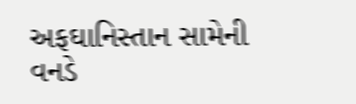અફઘાનિસ્તાન સામેની વનડે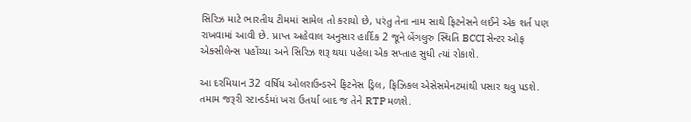સિરિઝ માટે ભારતીય ટીમમાં સામેલ તો કરાયો છે, પરંતુ તેના નામ સાથે ફિટનેસને લઈને એક શર્ત પણ રાખવામાં આવી છે. પ્રાપ્ત અહેવાલ અનુસાર હાર્દિક 2 જૂને બેંગલુરુ સ્થિતિ BCCI સેન્ટર ઓફ એક્સીલેન્સ પહોંચ્યા અને સિરિઝ શરૂ થયા પહેલા એક સપ્તાહ સુધી ત્યાં રોકાશે.

આ દરમિયાન 32 વર્ષિય ઓલરાઉન્ડરને ફિટનેસ ડ્રિલ, ફિઝિકલ એસેસમેનટમાંથી પસાર થવુ પડશે. તમામ જરૂરી સ્ટાન્ડર્ડમાં ખરા ઉતર્યા બાદ જ તેને RTP મળશે.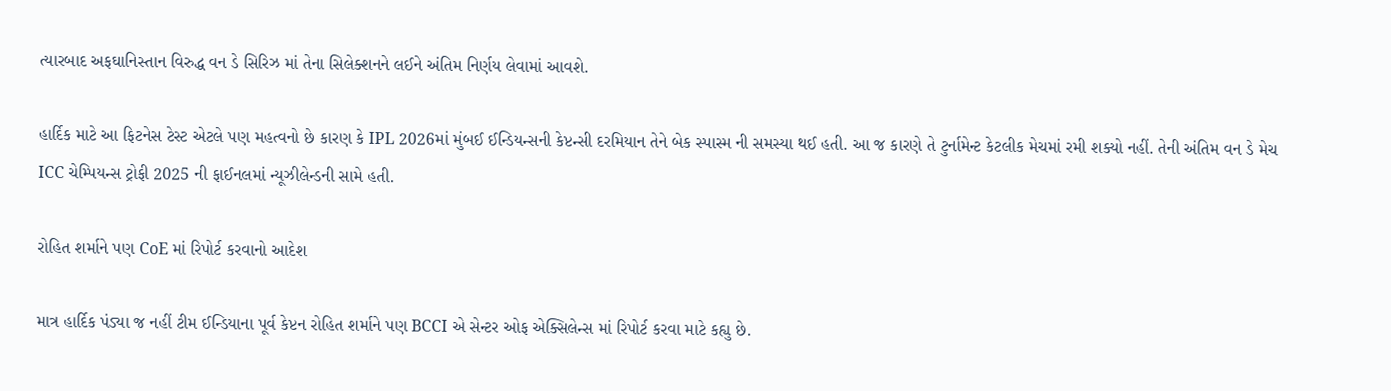ત્યારબાદ અફઘાનિસ્તાન વિરુદ્ધ વન ડે સિરિઝ માં તેના સિલેક્શનને લઈને અંતિમ નિર્ણય લેવામાં આવશે.

હાર્દિક માટે આ ફિટનેસ ટેસ્ટ એટલે પણ મહત્વનો છે કારણ કે IPL 2026માં મુંબઈ ઈન્ડિયન્સની કેપ્ટન્સી દરમિયાન તેને બેક સ્પાસ્મ ની સમસ્યા થઈ હતી. આ જ કારણે તે ટુર્નામેન્ટ કેટલીક મેચમાં રમી શક્યો નહીં. તેની અંતિમ વન ડે મેચ ICC ચેમ્પિયન્સ ટ્રોફી 2025 ની ફાઈનલમાં ન્યૂઝીલેન્ડની સામે હતી.

રોહિત શર્માને પણ CoE માં રિપોર્ટ કરવાનો આદેશ

માત્ર હાર્દિક પંડ્યા જ નહીં ટીમ ઈન્ડિયાના પૂર્વ કેપ્ટન રોહિત શર્માને પણ BCCI એ સેન્ટર ઓફ એક્સિલેન્સ માં રિપોર્ટ કરવા માટે કહ્યુ છે.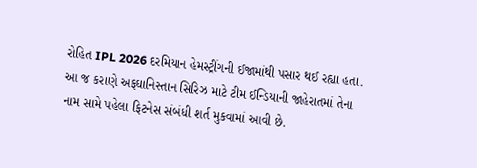રોહિત IPL 2026 દરમિયાન હેમસ્ટ્રીંગની ઈજામાંથી પસાર થઈ રહ્યા હતા. આ જ કરાણે અફઘાનિસ્તાન સિરિઝ માટે ટીમ ઈન્ડિયાની જાહેરાતમાં તેના નામ સામે પહેલા ફિટનેસ સંબંધી શર્ત મુકવામાં આવી છે.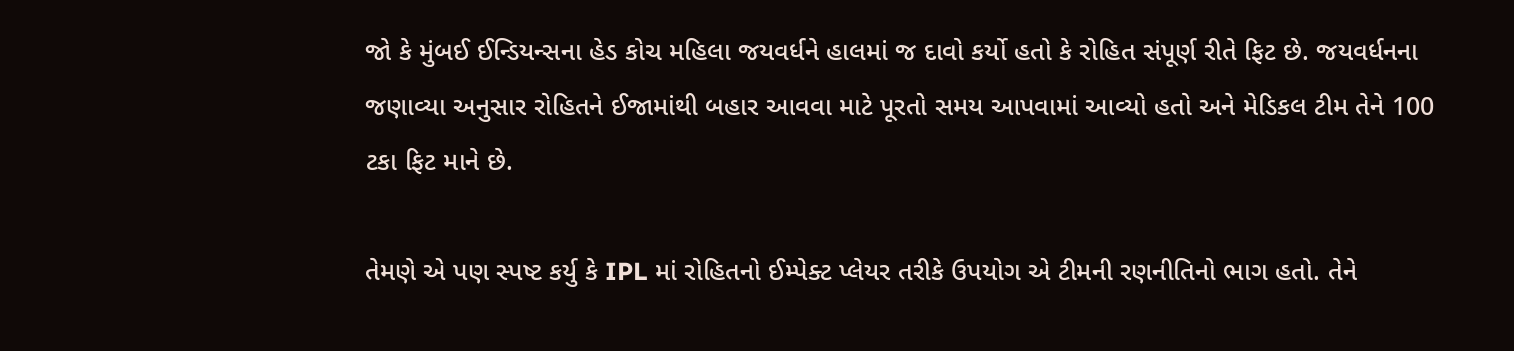જો કે મુંબઈ ઈન્ડિયન્સના હેડ કોચ મહિલા જયવર્ધને હાલમાં જ દાવો કર્યો હતો કે રોહિત સંપૂર્ણ રીતે ફિટ છે. જયવર્ધનના જણાવ્યા અનુસાર રોહિતને ઈજામાંથી બહાર આવવા માટે પૂરતો સમય આપવામાં આવ્યો હતો અને મેડિકલ ટીમ તેને 100 ટકા ફિટ માને છે.

તેમણે એ પણ સ્પષ્ટ કર્યુ કે IPL માં રોહિતનો ઈમ્પેક્ટ પ્લેયર તરીકે ઉપયોગ એ ટીમની રણનીતિનો ભાગ હતો. તેને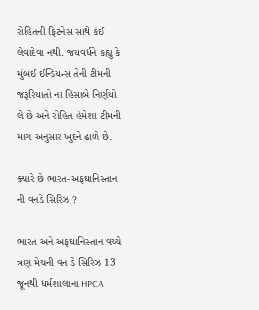રોહિતની ફિટનેસ સાથે કંઈ લેવાદેવા નથી. જયવર્ધને કહ્યુ કે મુંબઈ ઈન્ડિયન્સ તેની ટીમની જરૂરિયાતો ના હિસાબે નિર્ણયો લે છે અને રોહિત હંમેશા ટીમની માગ અનુસાર ખુદને ઢાળે છે.

ક્યારે છે ભારત-અફઘાનિસ્તાન ની વનડે સિરિઝ ?

ભારત અને અફઘાનિસ્તાન વચ્ચે ત્રણ મેચની વન ડે સિરિઝ 13 જૂનથી ધર્મશાલાના HPCA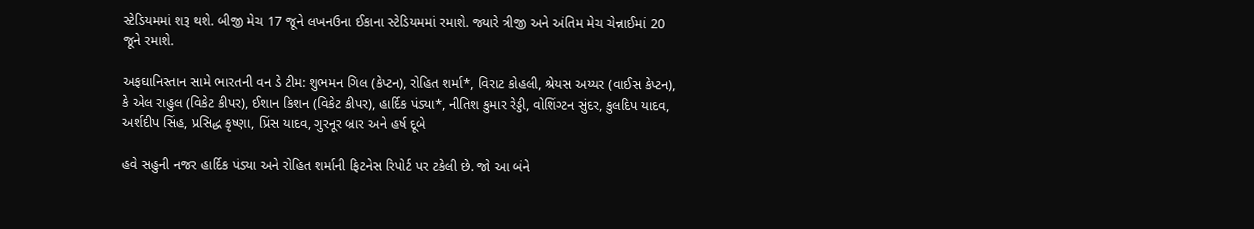સ્ટેડિયમમાં શરૂ થશે. બીજી મેચ 17 જૂને લખનઉના ઈકાના સ્ટેડિયમમાં રમાશે. જ્યારે ત્રીજી અને અંતિમ મેચ ચેન્નાઈમાં 20 જૂને રમાશે.

અફઘાનિસ્તાન સામે ભારતની વન ડે ટીમ: શુભમન ગિલ (કેપ્ટન), રોહિત શર્મા*, વિરાટ કોહલી, શ્રેયસ અય્યર (વાઈસ કેપ્ટન), કે એલ રાહુલ (વિકેટ કીપર), ઈશાન કિશન (વિકેટ કીપર), હાર્દિક પંડ્યા*, નીતિશ કુમાર રેડ્ડી, વોશિંગ્ટન સુંદર, કુલદિપ યાદવ, અર્શદીપ સિંહ, પ્રસિદ્ધ કૃષ્ણા, પ્રિંસ યાદવ, ગુરનૂર બ્રાર અને હર્ષ દૂબે

હવે સહુની નજર હાર્દિક પંડ્યા અને રોહિત શર્માની ફિટનેસ રિપોર્ટ પર ટકેલી છે. જો આ બંને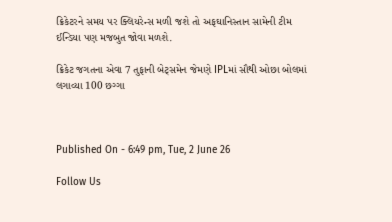ક્રિકેટરને સમય પર ક્લિયરેન્સ મળી જશે તો અફઘાનિસ્તાન સામેની ટીમ ઈન્ડિયા પણ મજબુત જોવા મળશે.

ક્રિકેટ જગતના એવા 7 તુફાની બેટ્સમેન જેમણે IPLમાં સૌથી ઓછા બોલમાં લગાવ્યા 100 છગ્ગા



Published On - 6:49 pm, Tue, 2 June 26

Follow Us